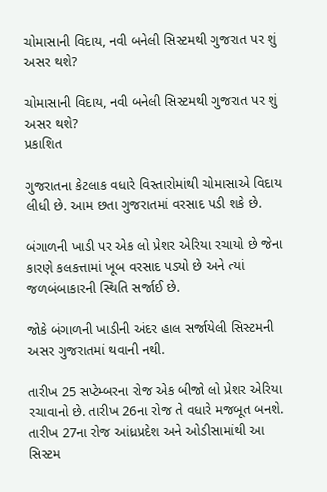ચોમાસાની વિદાય, નવી બનેલી સિસ્ટમથી ગુજરાત પર શું અસર થશે?

ચોમાસાની વિદાય, નવી બનેલી સિસ્ટમથી ગુજરાત પર શું અસર થશે?
પ્રકાશિત

ગુજરાતના કેટલાક વધારે વિસ્તારોમાંથી ચોમાસાએ વિદાય લીધી છે. આમ છતા ગુજરાતમાં વરસાદ પડી શકે છે.

બંગાળની ખાડી પર એક લો પ્રેશર એરિયા રચાયો છે જેના કારણે કલકત્તામાં ખૂબ વરસાદ પડ્યો છે અને ત્યાં જળબંબાકારની સ્થિતિ સર્જાઈ છે.

જોકે બંગાળની ખાડીની અંદર હાલ સર્જાયેલી સિસ્ટમની અસર ગુજરાતમાં થવાની નથી.

તારીખ 25 સપ્ટેમ્બરના રોજ એક બીજો લો પ્રેશર એરિયા રચાવાનો છે. તારીખ 26ના રોજ તે વધારે મજબૂત બનશે. તારીખ 27ના રોજ આંધ્રપ્રદેશ અને ઓડીસામાંથી આ સિસ્ટમ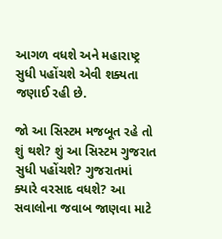આગળ વધશે અને મહારાષ્ટ્ર સુધી પહોંચશે એવી શક્યતા જણાઈ રહી છે.

જો આ સિસ્ટમ મજબૂત રહે તો શું થશે? શું આ સિસ્ટમ ગુજરાત સુધી પહોંચશે? ગુજરાતમાં ક્યારે વરસાદ વધશે? આ સવાલોના જવાબ જાણવા માટે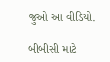જુઓ આ વીડિયો.

બીબીસી માટે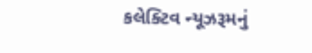કલેક્ટિવ ન્યૂઝરૂમનું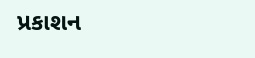પ્રકાશન